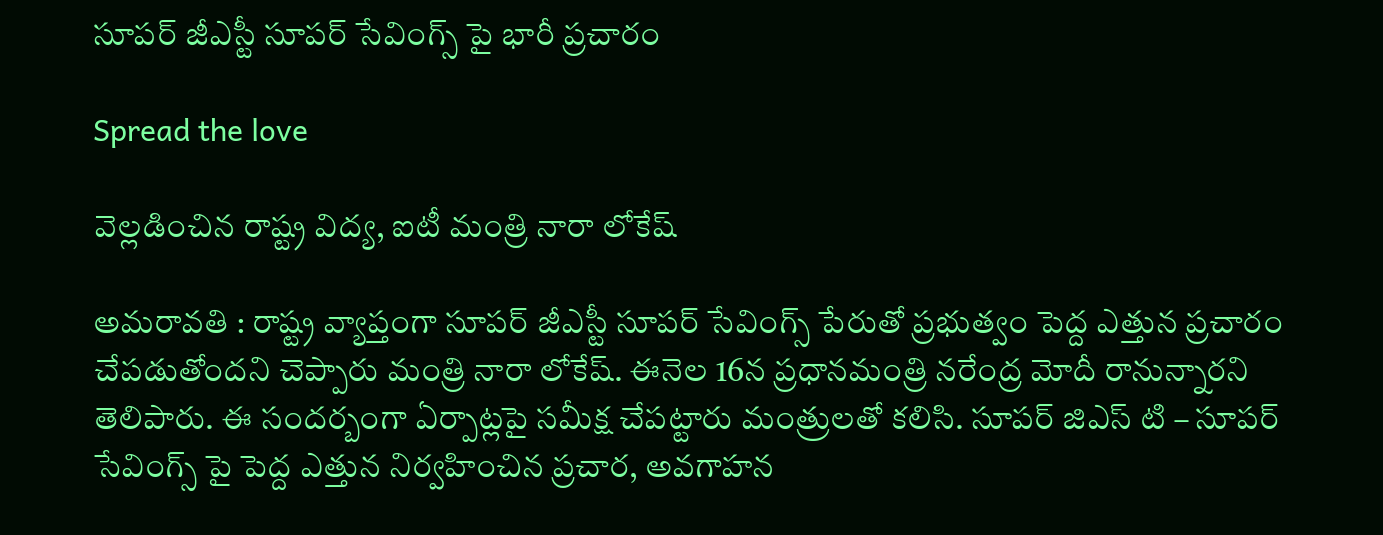సూప‌ర్ జీఎస్టీ సూప‌ర్ సేవింగ్స్ పై భారీ ప్ర‌చారం

Spread the love

వెల్ల‌డించిన రాష్ట్ర విద్య‌, ఐటీ మంత్రి నారా లోకేష్

అమరావ‌తి : రాష్ట్ర వ్యాప్తంగా సూప‌ర్ జీఎస్టీ సూప‌ర్ సేవింగ్స్ పేరుతో ప్ర‌భుత్వం పెద్ద ఎత్తున ప్ర‌చారం చేప‌డుతోంద‌ని చెప్పారు మంత్రి నారా లోకేష్. ఈనెల 16న ప్ర‌ధాన‌మంత్రి న‌రేంద్ర మోదీ రానున్నార‌ని తెలిపారు. ఈ సంద‌ర్బంగా ఏర్పాట్ల‌పై స‌మీక్ష చేప‌ట్టారు మంత్రుల‌తో క‌లిసి. సూపర్ జిఎస్ టి – సూపర్ సేవింగ్స్ పై పెద్ద ఎత్తున నిర్వహించిన ప్రచార, అవగాహన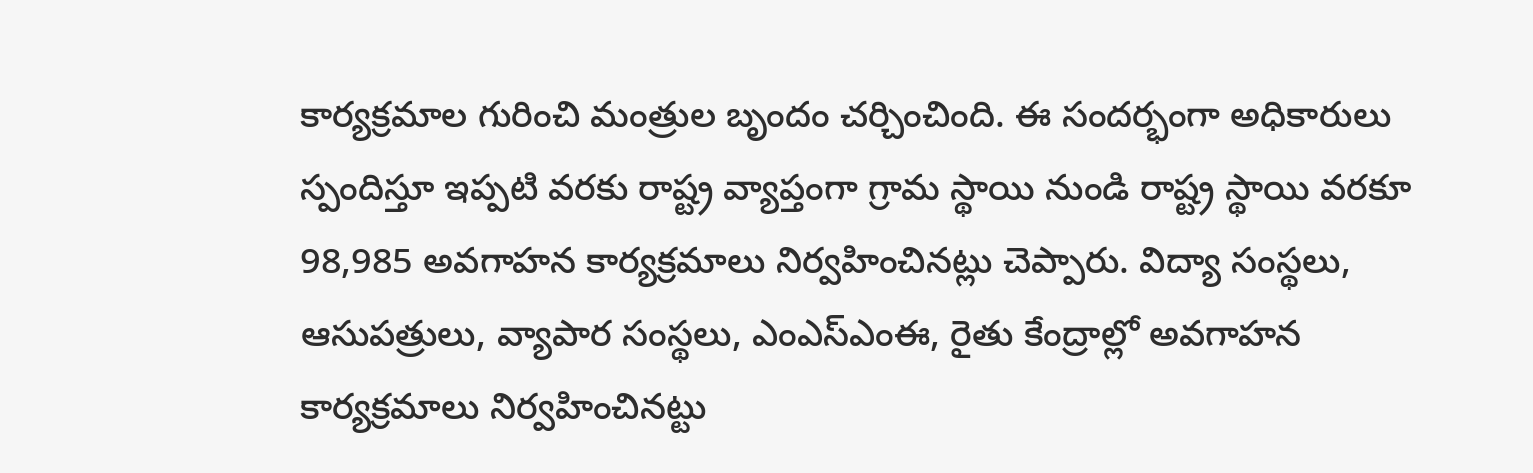కార్యక్రమాల గురించి మంత్రుల బృందం చర్చించింది. ఈ సందర్భంగా అధికారులు స్పందిస్తూ ఇప్పటి వరకు రాష్ట్ర వ్యాప్తంగా గ్రామ స్థాయి నుండి రాష్ట్ర స్థాయి వరకూ 98,985 అవగాహన కార్యక్రమాలు నిర్వహించినట్లు చెప్పారు. విద్యా సంస్థలు, ఆసుపత్రులు, వ్యాపార సంస్థలు, ఎంఎస్ఎంఈ, రైతు కేంద్రాల్లో అవగాహన కార్యక్రమాలు నిర్వహించినట్టు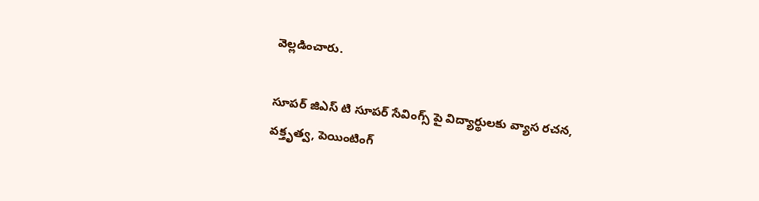వెల్ల‌డించారు.

సూపర్ జిఎస్ టి సూపర్ సేవింగ్స్ పై విద్యార్థులకు వ్యాస రచన, వక్తృత్వ, పెయింటింగ్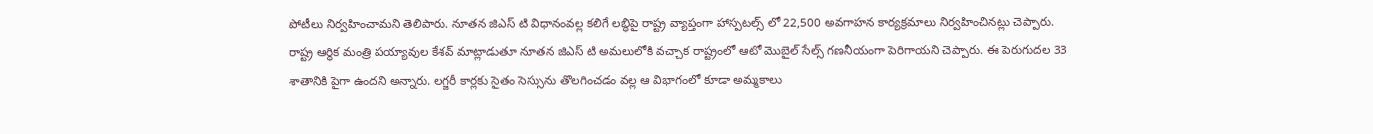పోటీలు నిర్వహించామని తెలిపారు. నూతన జిఎస్ టి విధానంవల్ల కలిగే లబ్ధిపై రాష్ట్ర వ్యాప్తంగా హాస్పటల్స్ లో 22,500 అవగాహన కార్యక్రమాలు నిర్వహించినట్లు చెప్పారు. రాష్ట్ర ఆర్థిక మంత్రి పయ్యావుల కేశవ్ మాట్లాడుతూ నూతన జిఎస్ టి అమలులోకి వచ్చాక రాష్ట్రంలో ఆటో మొబైల్ సేల్స్ గణనీయంగా పెరిగాయని చెప్పారు. ఈ పెరుగుదల 33 శాతానికి పైగా ఉందని అన్నారు. లగ్జరీ కార్లకు సైతం సెస్సును తొలగించడం వల్ల ఆ విభాగంలో కూడా అమ్మకాలు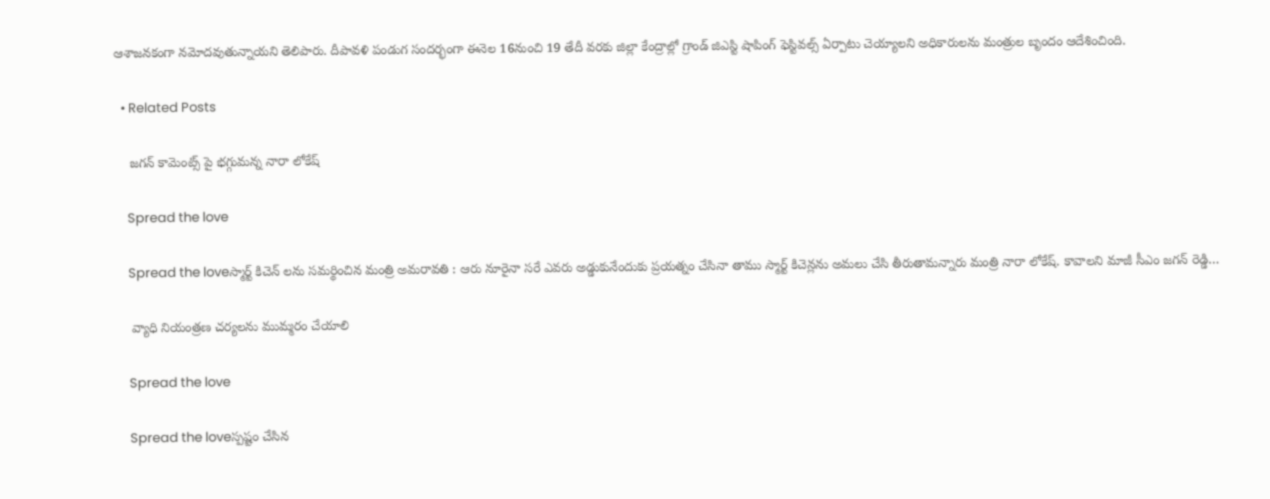ఆశాజనకంగా నమోదవుతున్నాయని తెలిపారు. దీపావళి పండుగ సందర్భంగా ఈనెల 16నుంచి 19 తేదీ వరకు జిల్లా కేంద్రాల్లో గ్రాండ్ జిఎస్టి షాపింగ్ ఫెస్టివల్స్ ఏర్పాటు చెయ్యాలని అధికారులను మంత్రుల బృందం ఆదేశించింది.

  • Related Posts

    జ‌గ‌న్ కామెంట్స్ పై భ‌గ్గుమ‌న్న నారా లోకేష్

    Spread the love

    Spread the loveస్మార్ట్ కిచెన్ ల‌ను స‌మ‌ర్థించిన మంత్రి అమ‌రావ‌తి : ఆరు నూరైనా స‌రే ఎవ‌రు అడ్డుకునేందుకు ప్ర‌య‌త్నం చేసినా తాము స్మార్ట్ కిచెన్ల‌ను అమ‌లు చేసి తీరుతామ‌న్నారు మంత్రి నారా లోకేష్‌. కావాల‌ని మాజీ సీఎం జ‌గ‌న్ రెడ్డి…

    వ్యాధి నియంత్రణ చర్యలను ముమ్మరం చేయాలి

    Spread the love

    Spread the loveస్ప‌ష్టం చేసిన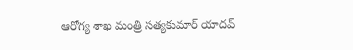ఆరోగ్య శాఖ మంత్రి స‌త్య‌కుమార్ యాద‌వ్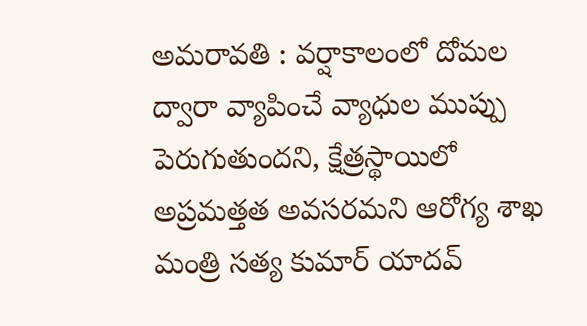అమ‌రావ‌తి : వర్షాకాలంలో దోమల ద్వారా వ్యాపించే వ్యాధుల ముప్పు పెరుగుతుందని, క్షేత్రస్థాయిలో అప్రమత్తత అవసరమని ఆరోగ్య శాఖ మంత్రి సత్య కుమార్ యాదవ్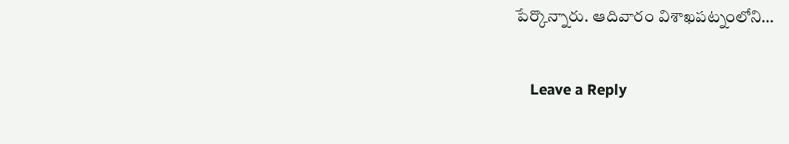పేర్కొన్నారు. ఆదివారం విశాఖపట్నంలోని…

    Leave a Reply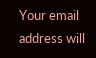Your email address will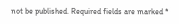not be published. Required fields are marked *